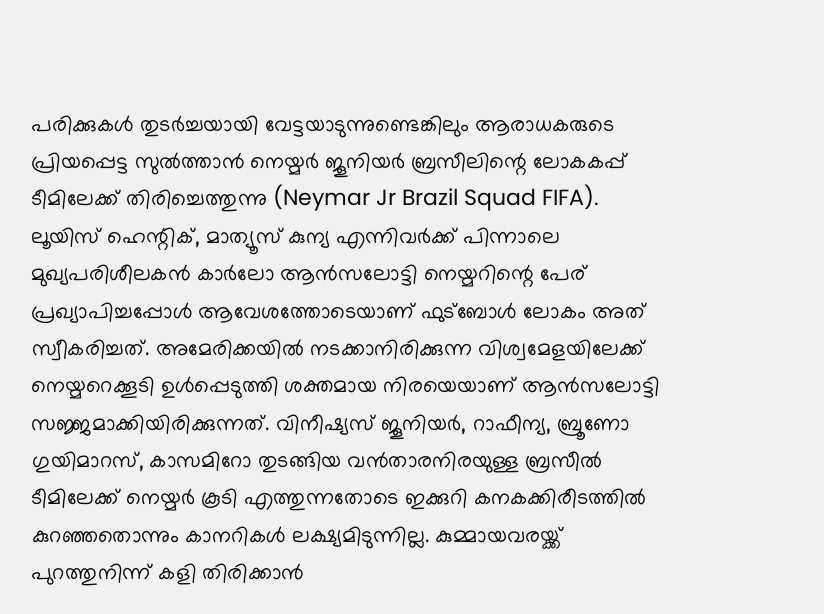പരിക്കുകൾ തുടർച്ചയായി വേട്ടയാടുന്നുണ്ടെങ്കിലും ആരാധകരുടെ പ്രിയപ്പെട്ട സുൽത്താൻ നെയ്മർ ജൂനിയർ ബ്രസീലിന്റെ ലോകകപ്പ് ടീമിലേക്ക് തിരിച്ചെത്തുന്നു (Neymar Jr Brazil Squad FIFA). ലൂയിസ് ഹെന്റിക്, മാത്യൂസ് കുന്യ എന്നിവർക്ക് പിന്നാലെ മുഖ്യപരിശീലകൻ കാർലോ ആൻസലോട്ടി നെയ്മറിന്റെ പേര് പ്രഖ്യാപിച്ചപ്പോൾ ആവേശത്തോടെയാണ് ഫുട്ബോൾ ലോകം അത് സ്വീകരിച്ചത്. അമേരിക്കയിൽ നടക്കാനിരിക്കുന്ന വിശ്വമേളയിലേക്ക് നെയ്മറെക്കൂടി ഉൾപ്പെടുത്തി ശക്തമായ നിരയെയാണ് ആൻസലോട്ടി സജ്ജമാക്കിയിരിക്കുന്നത്. വിനീഷ്യസ് ജൂനിയർ, റാഫീന്യ, ബ്രൂണോ ഗുയിമാറസ്, കാസമിറോ തുടങ്ങിയ വൻതാരനിരയുള്ള ബ്രസീൽ ടീമിലേക്ക് നെയ്മർ കൂടി എത്തുന്നതോടെ ഇക്കുറി കനകക്കിരീടത്തിൽ കുറഞ്ഞതൊന്നും കാനറികൾ ലക്ഷ്യമിടുന്നില്ല. കുമ്മായവരയ്ക്ക് പുറത്തുനിന്ന് കളി തിരിക്കാൻ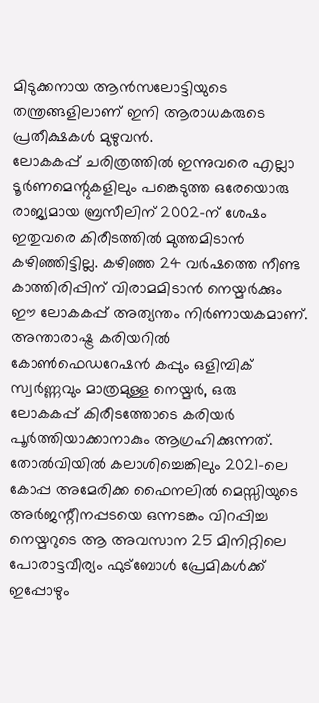മിടുക്കനായ ആൻസലോട്ടിയുടെ തന്ത്രങ്ങളിലാണ് ഇനി ആരാധകരുടെ പ്രതീക്ഷകൾ മുഴുവൻ.
ലോകകപ്പ് ചരിത്രത്തിൽ ഇന്നുവരെ എല്ലാ ടൂർണമെന്റുകളിലും പങ്കെടുത്ത ഒരേയൊരു രാജ്യമായ ബ്രസീലിന് 2002-ന് ശേഷം ഇതുവരെ കിരീടത്തിൽ മുത്തമിടാൻ കഴിഞ്ഞിട്ടില്ല. കഴിഞ്ഞ 24 വർഷത്തെ നീണ്ട കാത്തിരിപ്പിന് വിരാമമിടാൻ നെയ്മർക്കും ഈ ലോകകപ്പ് അത്യന്തം നിർണായകമാണ്. അന്താരാഷ്ട്ര കരിയറിൽ കോൺഫെഡറേഷൻ കപ്പും ഒളിമ്പിക് സ്വർണ്ണവും മാത്രമുള്ള നെയ്മർ, ഒരു ലോകകപ്പ് കിരീടത്തോടെ കരിയർ പൂർത്തിയാക്കാനാകും ആഗ്രഹിക്കുന്നത്. തോൽവിയിൽ കലാശിച്ചെങ്കിലും 2021-ലെ കോപ്പ അമേരിക്ക ഫൈനലിൽ മെസ്സിയുടെ അർജന്റീനപ്പടയെ ഒന്നടങ്കം വിറപ്പിച്ച നെയ്മറുടെ ആ അവസാന 25 മിനിറ്റിലെ പോരാട്ടവീര്യം ഫുട്ബോൾ പ്രേമികൾക്ക് ഇപ്പോഴും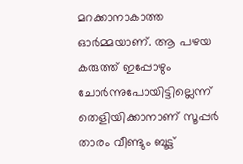മറക്കാനാകാത്ത ഓർമ്മയാണ്. ആ പഴയ കരുത്ത് ഇപ്പോഴും ചോർന്നുപോയിട്ടില്ലെന്ന് തെളിയിക്കാനാണ് സൂപ്പർ താരം വീണ്ടും ബൂട്ട്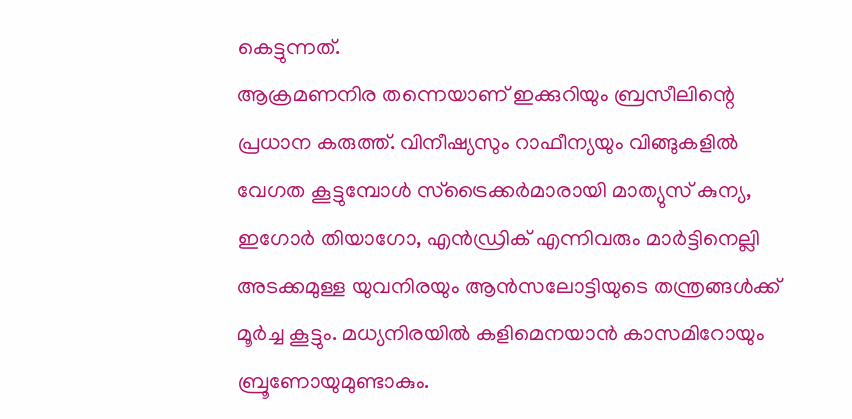കെട്ടുന്നത്.
ആക്രമണനിര തന്നെയാണ് ഇക്കുറിയും ബ്രസീലിന്റെ പ്രധാന കരുത്ത്. വിനീഷ്യസും റാഫീന്യയും വിങ്ങുകളിൽ വേഗത കൂട്ടുമ്പോൾ സ്ട്രൈക്കർമാരായി മാത്യുസ് കുന്യ, ഇഗോർ തിയാഗോ, എൻഡ്രിക് എന്നിവരും മാർട്ടിനെല്ലി അടക്കമുള്ള യുവനിരയും ആൻസലോട്ടിയുടെ തന്ത്രങ്ങൾക്ക് മൂർച്ച കൂട്ടും. മധ്യനിരയിൽ കളിമെനയാൻ കാസമിറോയും ബ്രൂണോയുമുണ്ടാകും.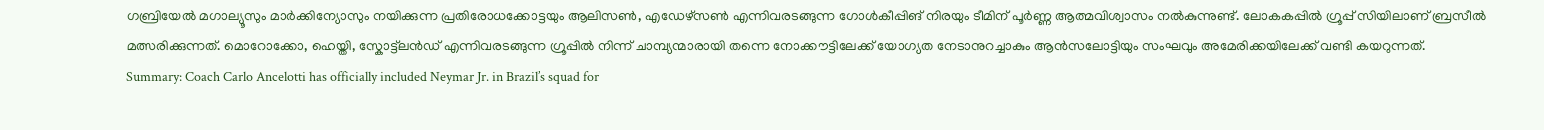ഗബ്രിയേൽ മഗാല്യൂസും മാർക്കിന്യോസും നയിക്കുന്ന പ്രതിരോധക്കോട്ടയും ആലിസൺ, എഡേഴ്സൺ എന്നിവരടങ്ങുന്ന ഗോൾകീപ്പിങ് നിരയും ടീമിന് പൂർണ്ണ ആത്മവിശ്വാസം നൽകുന്നുണ്ട്. ലോകകപ്പിൽ ഗ്രൂപ്പ് സിയിലാണ് ബ്രസീൽ മത്സരിക്കുന്നത്. മൊറോക്കോ, ഹെയ്തി, സ്കോട്ട്ലൻഡ് എന്നിവരടങ്ങുന്ന ഗ്രൂപ്പിൽ നിന്ന് ചാമ്പ്യന്മാരായി തന്നെ നോക്കൗട്ടിലേക്ക് യോഗ്യത നേടാനുറച്ചാകും ആൻസലോട്ടിയും സംഘവും അമേരിക്കയിലേക്ക് വണ്ടി കയറുന്നത്.
Summary: Coach Carlo Ancelotti has officially included Neymar Jr. in Brazil’s squad for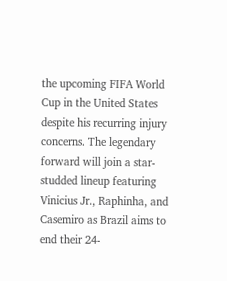the upcoming FIFA World Cup in the United States despite his recurring injury concerns. The legendary forward will join a star-studded lineup featuring Vinicius Jr., Raphinha, and Casemiro as Brazil aims to end their 24-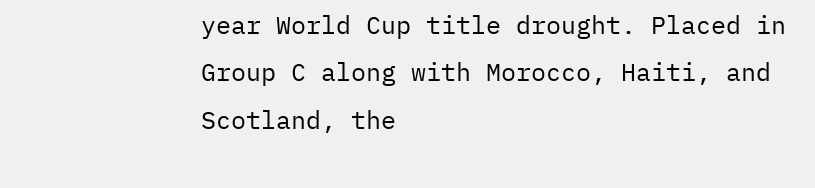year World Cup title drought. Placed in Group C along with Morocco, Haiti, and Scotland, the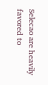Selecao are heavily favored to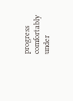progress comfortably under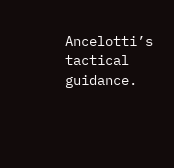Ancelotti’s tactical guidance.